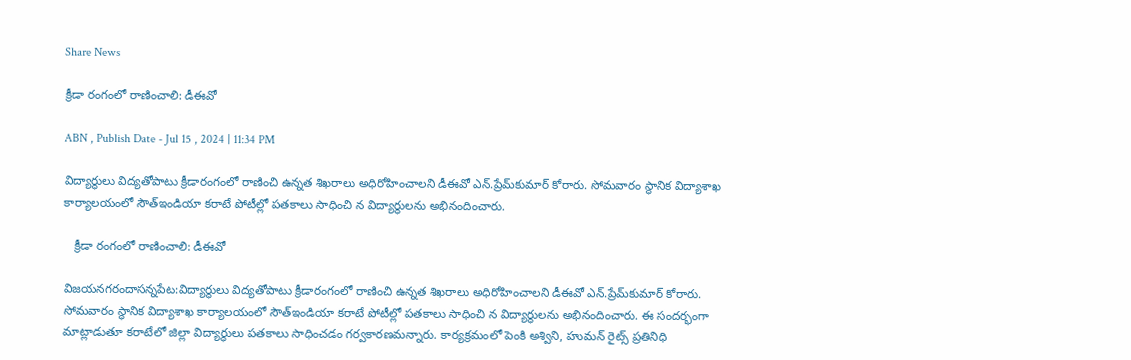Share News

క్రీడా రంగంలో రాణించాలి: డీఈవో

ABN , Publish Date - Jul 15 , 2024 | 11:34 PM

విద్యార్థులు విద్యతోపాటు క్రీడారంగంలో రాణించి ఉన్నత శిఖరాలు అధిరోహించాలని డీఈవో ఎన్‌.ప్రేమ్‌కుమార్‌ కోరారు. సోమవారం స్థానిక విద్యాశాఖ కార్యాలయంలో సౌత్‌ఇండియా కరాటే పోటీల్లో పతకాలు సాధించి న విద్యార్థులను అభినందించారు.

   క్రీడా రంగంలో రాణించాలి: డీఈవో

విజయనగరందాసన్నపేట:విద్యార్థులు విద్యతోపాటు క్రీడారంగంలో రాణించి ఉన్నత శిఖరాలు అధిరోహించాలని డీఈవో ఎన్‌.ప్రేమ్‌కుమార్‌ కోరారు. సోమవారం స్థానిక విద్యాశాఖ కార్యాలయంలో సౌత్‌ఇండియా కరాటే పోటీల్లో పతకాలు సాధించి న విద్యార్థులను అభినందించారు. ఈ సందర్భంగా మాట్లాడుతూ కరాటేలో జిల్లా విద్యార్థులు పతకాలు సాధించడం గర్వకారణమన్నారు. కార్యక్రమంలో పెంకి అశ్విని, హుమన్‌ రైట్స్‌ ప్రతినిధి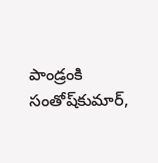పాండ్రంకి సంతోష్‌కుమార్‌,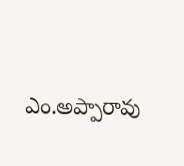ఎం.అప్పారావు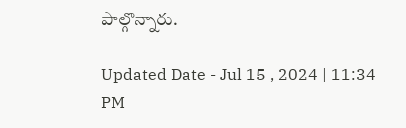పాల్గొన్నారు.

Updated Date - Jul 15 , 2024 | 11:34 PM